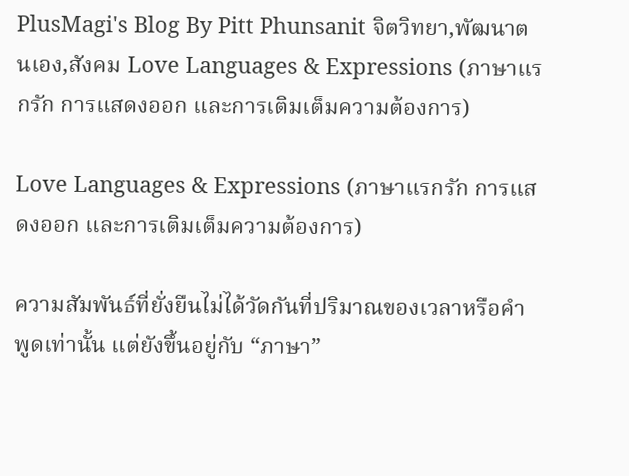PlusMagi's Blog By Pitt Phunsanit จิตวิทยา,พัฒนาตนเอง,สังคม Love Languages & Expressions (ภาษาแรกรัก การแสดงออก และการเติมเต็มความต้องการ)

Love Languages & Expressions (ภาษาแรกรัก การแสดงออก และการเติมเต็มความต้องการ)

ความสัมพันธ์ที่ยั่งยืนไม่ได้วัดกันที่ปริมาณของเวลาหรือคำพูดเท่านั้น แต่ยังขึ้นอยู่กับ “ภาษา”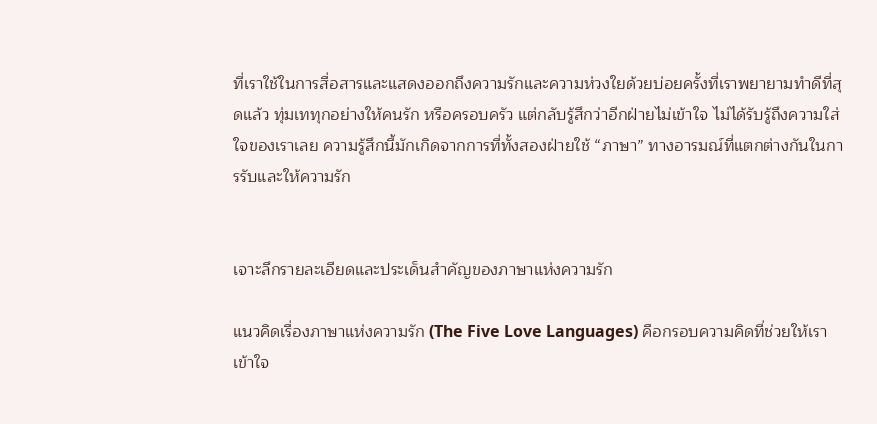ที่เราใช้ในการสื่อสารและแสดงออกถึงความรักและความห่วงใยด้วยบ่อยครั้งที่เราพยายามทำดีที่สุดแล้ว ทุ่มเททุกอย่างให้คนรัก หรือครอบครัว แต่กลับรู้สึกว่าอีกฝ่ายไม่เข้าใจ ไม่ได้รับรู้ถึงความใส่ใจของเราเลย ความรู้สึกนี้มักเกิดจากการที่ทั้งสองฝ่ายใช้ “ภาษา” ทางอารมณ์ที่แตกต่างกันในการรับและให้ความรัก


เจาะลึกรายละเอียดและประเด็นสำคัญของภาษาแห่งความรัก

แนวคิดเรื่องภาษาแห่งความรัก (The Five Love Languages) คือกรอบความคิดที่ช่วยให้เราเข้าใจ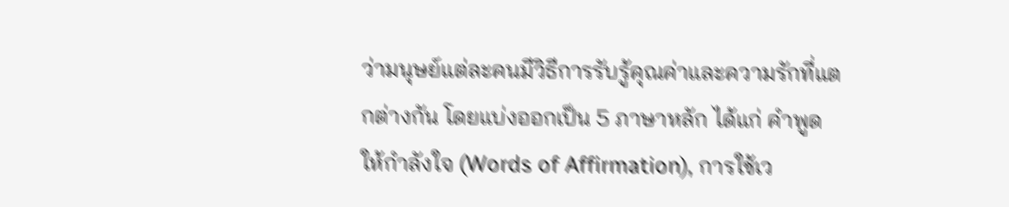ว่ามนุษย์แต่ละคนมีวิธีการรับรู้คุณค่าและความรักที่แตกต่างกัน โดยแบ่งออกเป็น 5 ภาษาหลัก ได้แก่ คำพูดให้กำลังใจ (Words of Affirmation), การใช้เว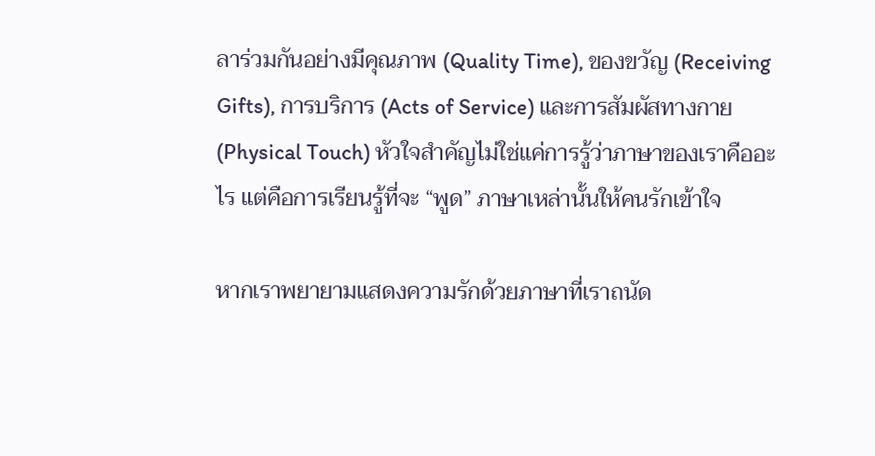ลาร่วมกันอย่างมีคุณภาพ (Quality Time), ของขวัญ (Receiving Gifts), การบริการ (Acts of Service) และการสัมผัสทางกาย (Physical Touch) หัวใจสำคัญไม่ใช่แค่การรู้ว่าภาษาของเราคืออะไร แต่คือการเรียนรู้ที่จะ “พูด” ภาษาเหล่านั้นให้คนรักเข้าใจ

หากเราพยายามแสดงความรักด้วยภาษาที่เราถนัด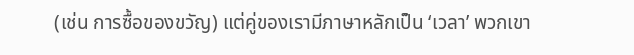(เช่น การซื้อของขวัญ) แต่คู่ของเรามีภาษาหลักเป็น ‘เวลา’ พวกเขา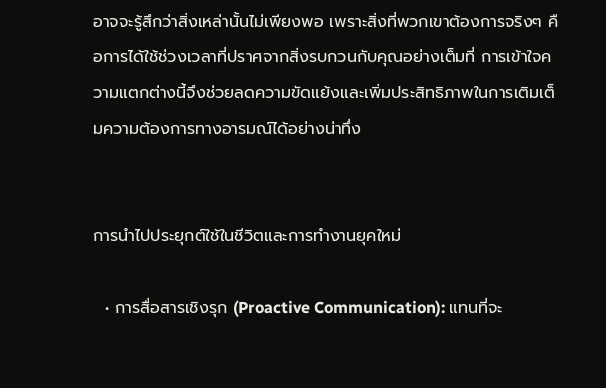อาจจะรู้สึกว่าสิ่งเหล่านั้นไม่เพียงพอ เพราะสิ่งที่พวกเขาต้องการจริงๆ คือการได้ใช้ช่วงเวลาที่ปราศจากสิ่งรบกวนกับคุณอย่างเต็มที่ การเข้าใจความแตกต่างนี้จึงช่วยลดความขัดแย้งและเพิ่มประสิทธิภาพในการเติมเต็มความต้องการทางอารมณ์ได้อย่างน่าทึ่ง


การนำไปประยุกต์ใช้ในชีวิตและการทำงานยุคใหม่

  • การสื่อสารเชิงรุก (Proactive Communication): แทนที่จะ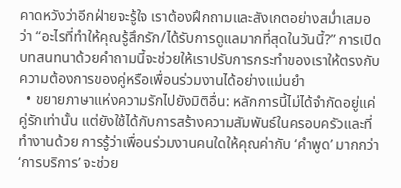คาดหวังว่าอีกฝ่ายจะรู้ใจ เราต้องฝึกถามและสังเกตอย่างสม่ำเสมอว่า “อะไรที่ทำให้คุณรู้สึกรัก/ได้รับการดูแลมากที่สุดในวันนี้?” การเปิดบทสนทนาด้วยคำถามนี้จะช่วยให้เราปรับการกระทำของเราให้ตรงกับความต้องการของคู่หรือเพื่อนร่วมงานได้อย่างแม่นยำ
  • ขยายภาษาแห่งความรักไปยังมิติอื่น: หลักการนี้ไม่ได้จำกัดอยู่แค่คู่รักเท่านั้น แต่ยังใช้ได้กับการสร้างความสัมพันธ์ในครอบครัวและที่ทำงานด้วย การรู้ว่าเพื่อนร่วมงานคนใดให้คุณค่ากับ ‘คำพูด’ มากกว่า ‘การบริการ’ จะช่วย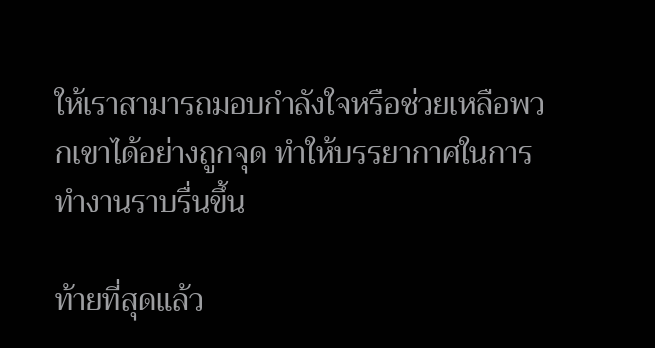ให้เราสามารถมอบกำลังใจหรือช่วยเหลือพวกเขาได้อย่างถูกจุด ทำให้บรรยากาศในการทำงานราบรื่นขึ้น

ท้ายที่สุดแล้ว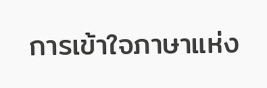การเข้าใจภาษาแห่ง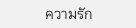ความรัก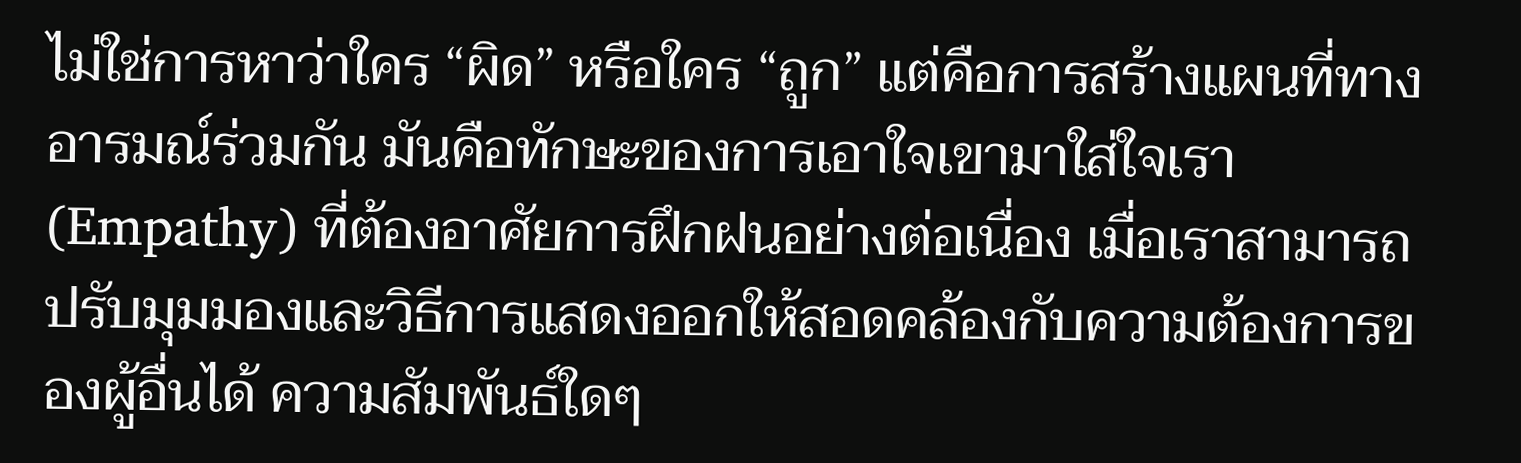ไม่ใช่การหาว่าใคร “ผิด” หรือใคร “ถูก” แต่คือการสร้างแผนที่ทางอารมณ์ร่วมกัน มันคือทักษะของการเอาใจเขามาใส่ใจเรา (Empathy) ที่ต้องอาศัยการฝึกฝนอย่างต่อเนื่อง เมื่อเราสามารถปรับมุมมองและวิธีการแสดงออกให้สอดคล้องกับความต้องการของผู้อื่นได้ ความสัมพันธ์ใดๆ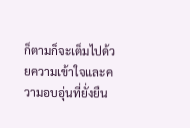ก็ตามก็จะเต็มไปด้วยความเข้าใจและความอบอุ่นที่ยั่งยืน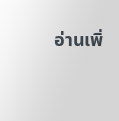อ่านเพิ่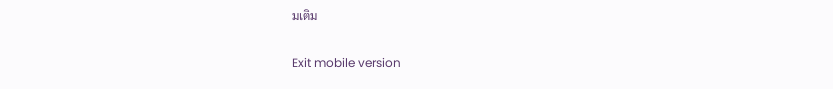มเติม

Exit mobile version